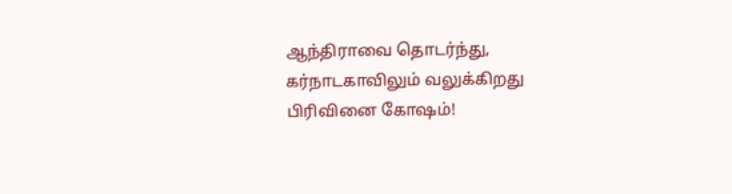ஆந்திராவை தொடர்ந்து, கர்நாடகாவிலும் வலுக்கிறது பிரிவினை கோஷம்!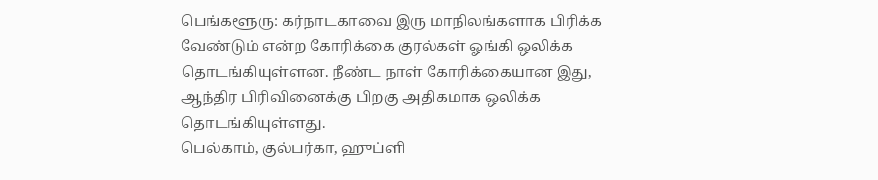பெங்களூரு: கர்நாடகாவை இரு மாநிலங்களாக பிரிக்க வேண்டும் என்ற கோரிக்கை குரல்கள் ஓங்கி ஒலிக்க தொடங்கியுள்ளன. நீண்ட நாள் கோரிக்கையான இது, ஆந்திர பிரிவினைக்கு பிறகு அதிகமாக ஒலிக்க தொடங்கியுள்ளது.
பெல்காம், குல்பர்கா, ஹுப்ளி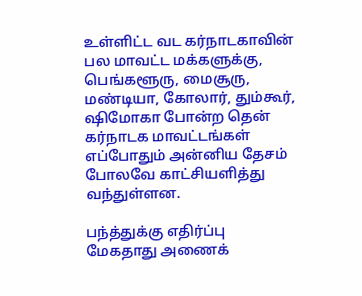உள்ளிட்ட வட கர்நாடகாவின் பல மாவட்ட மக்களுக்கு, பெங்களூரு, மைசூரு, மண்டியா, கோலார், தும்கூர், ஷிமோகா போன்ற தென் கர்நாடக மாவட்டங்கள் எப்போதும் அன்னிய தேசம் போலவே காட்சியளித்து வந்துள்ளன.

பந்த்துக்கு எதிர்ப்பு
மேகதாது அணைக்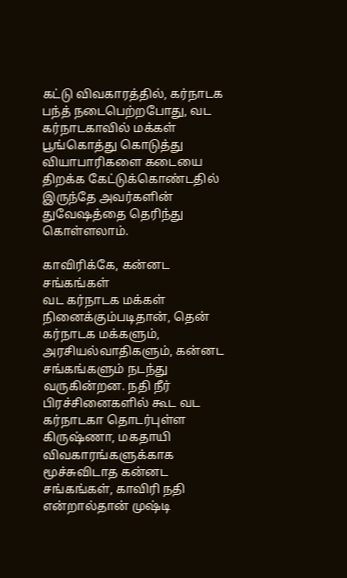கட்டு விவகாரத்தில், கர்நாடக பந்த் நடைபெற்றபோது, வட கர்நாடகாவில் மக்கள் பூங்கொத்து கொடுத்து வியாபாரிகளை கடையை திறக்க கேட்டுக்கொண்டதில் இருந்தே அவர்களின் துவேஷத்தை தெரிந்து கொள்ளலாம்.

காவிரிக்கே, கன்னட சங்கங்கள்
வட கர்நாடக மக்கள் நினைக்கும்படிதான், தென் கர்நாடக மக்களும், அரசியல்வாதிகளும், கன்னட சங்கங்களும் நடந்து வருகின்றன. நதி நீர் பிரச்சினைகளில் கூட வட கர்நாடகா தொடர்புள்ள கிருஷ்ணா, மகதாயி விவகாரங்களுக்காக மூச்சுவிடாத கன்னட சங்கங்கள், காவிரி நதி என்றால்தான் முஷ்டி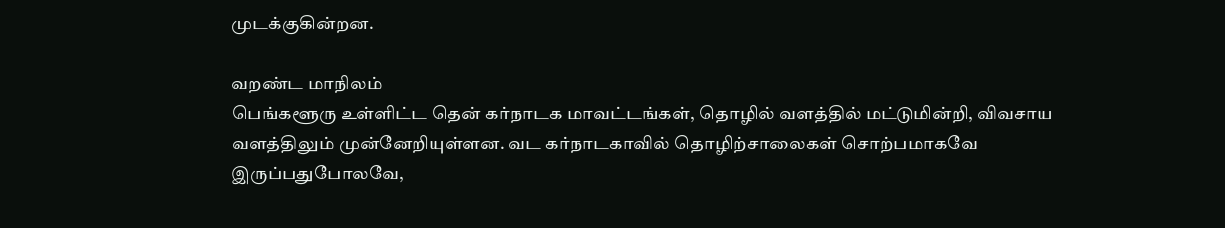முடக்குகின்றன.

வறண்ட மாநிலம்
பெங்களூரு உள்ளிட்ட தென் கர்நாடக மாவட்டங்கள், தொழில் வளத்தில் மட்டுமின்றி, விவசாய வளத்திலும் முன்னேறியுள்ளன. வட கர்நாடகாவில் தொழிற்சாலைகள் சொற்பமாகவே இருப்பதுபோலவே,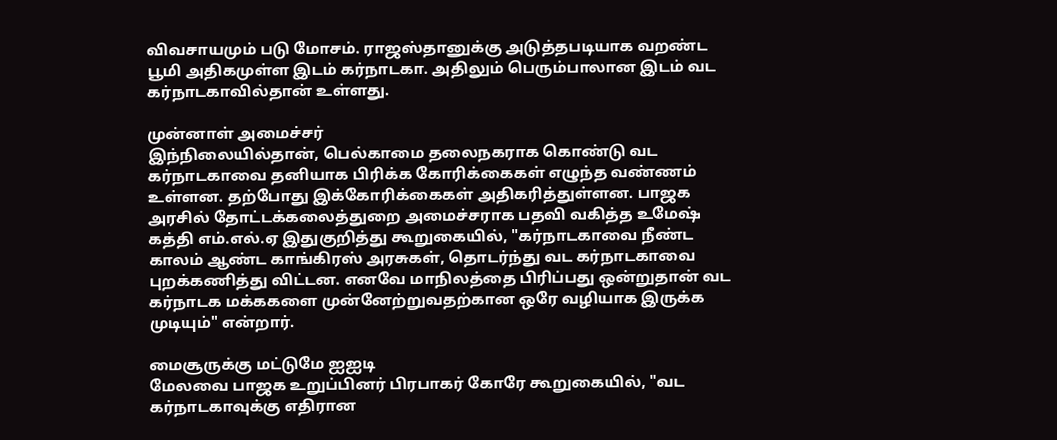விவசாயமும் படு மோசம். ராஜஸ்தானுக்கு அடுத்தபடியாக வறண்ட பூமி அதிகமுள்ள இடம் கர்நாடகா. அதிலும் பெரும்பாலான இடம் வட கர்நாடகாவில்தான் உள்ளது.

முன்னாள் அமைச்சர்
இந்நிலையில்தான், பெல்காமை தலைநகராக கொண்டு வட கர்நாடகாவை தனியாக பிரிக்க கோரிக்கைகள் எழுந்த வண்ணம் உள்ளன. தற்போது இக்கோரிக்கைகள் அதிகரித்துள்ளன. பாஜக அரசில் தோட்டக்கலைத்துறை அமைச்சராக பதவி வகித்த உமேஷ் கத்தி எம்.எல்.ஏ இதுகுறித்து கூறுகையில், "கர்நாடகாவை நீண்ட காலம் ஆண்ட காங்கிரஸ் அரசுகள், தொடர்ந்து வட கர்நாடகாவை புறக்கணித்து விட்டன. எனவே மாநிலத்தை பிரிப்பது ஒன்றுதான் வட கர்நாடக மக்ககளை முன்னேற்றுவதற்கான ஒரே வழியாக இருக்க முடியும்" என்றார்.

மைசூருக்கு மட்டுமே ஐஐடி
மேலவை பாஜக உறுப்பினர் பிரபாகர் கோரே கூறுகையில், "வட கர்நாடகாவுக்கு எதிரான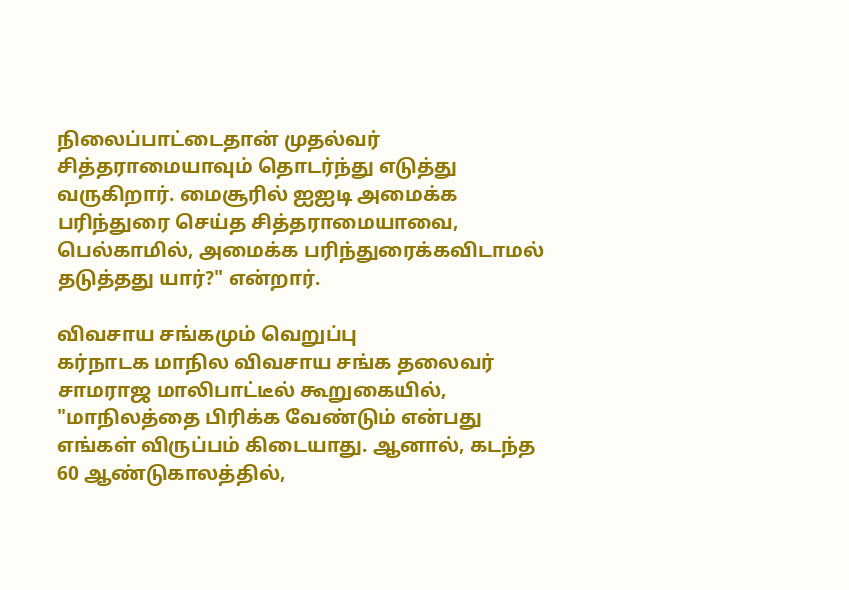நிலைப்பாட்டைதான் முதல்வர் சித்தராமையாவும் தொடர்ந்து எடுத்து வருகிறார். மைசூரில் ஐஐடி அமைக்க பரிந்துரை செய்த சித்தராமையாவை, பெல்காமில், அமைக்க பரிந்துரைக்கவிடாமல் தடுத்தது யார்?" என்றார்.

விவசாய சங்கமும் வெறுப்பு
கர்நாடக மாநில விவசாய சங்க தலைவர் சாமராஜ மாலிபாட்டீல் கூறுகையில், "மாநிலத்தை பிரிக்க வேண்டும் என்பது எங்கள் விருப்பம் கிடையாது. ஆனால், கடந்த 60 ஆண்டுகாலத்தில்,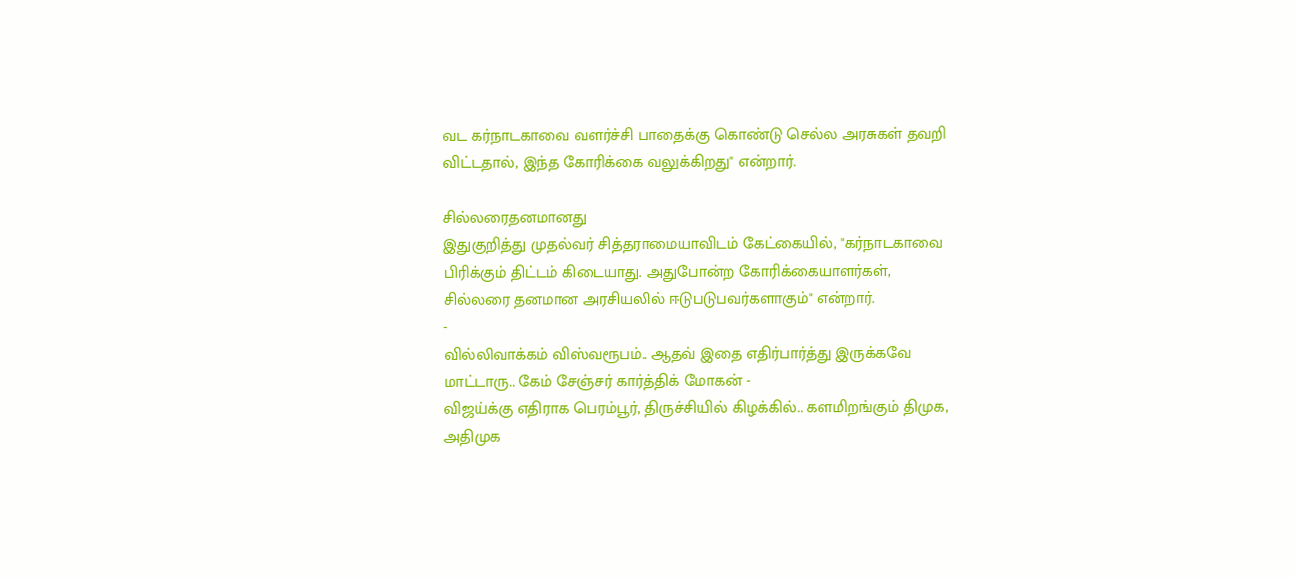வட கர்நாடகாவை வளர்ச்சி பாதைக்கு கொண்டு செல்ல அரசுகள் தவறி விட்டதால், இந்த கோரிக்கை வலுக்கிறது" என்றார்.

சில்லரைதனமானது
இதுகுறித்து முதல்வர் சித்தராமையாவிடம் கேட்கையில், "கர்நாடகாவை பிரிக்கும் திட்டம் கிடையாது. அதுபோன்ற கோரிக்கையாளர்கள், சில்லரை தனமான அரசியலில் ஈடுபடுபவர்களாகும்" என்றார்.
-
வில்லிவாக்கம் விஸ்வரூபம்.. ஆதவ் இதை எதிர்பார்த்து இருக்கவே மாட்டாரு.. கேம் சேஞ்சர் கார்த்திக் மோகன் -
விஜய்க்கு எதிராக பெரம்பூர், திருச்சியில் கிழக்கில்.. களமிறங்கும் திமுக, அதிமுக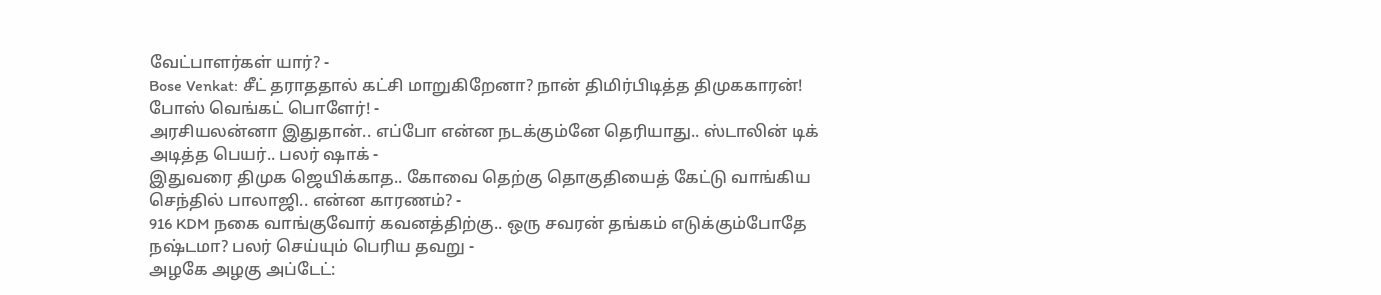வேட்பாளர்கள் யார்? -
Bose Venkat: சீட் தராததால் கட்சி மாறுகிறேனா? நான் திமிர்பிடித்த திமுககாரன்! போஸ் வெங்கட் பொளேர்! -
அரசியலன்னா இதுதான்.. எப்போ என்ன நடக்கும்னே தெரியாது.. ஸ்டாலின் டிக் அடித்த பெயர்.. பலர் ஷாக் -
இதுவரை திமுக ஜெயிக்காத.. கோவை தெற்கு தொகுதியைத் கேட்டு வாங்கிய செந்தில் பாலாஜி.. என்ன காரணம்? -
916 KDM நகை வாங்குவோர் கவனத்திற்கு.. ஒரு சவரன் தங்கம் எடுக்கும்போதே நஷ்டமா? பலர் செய்யும் பெரிய தவறு -
அழகே அழகு அப்டேட்: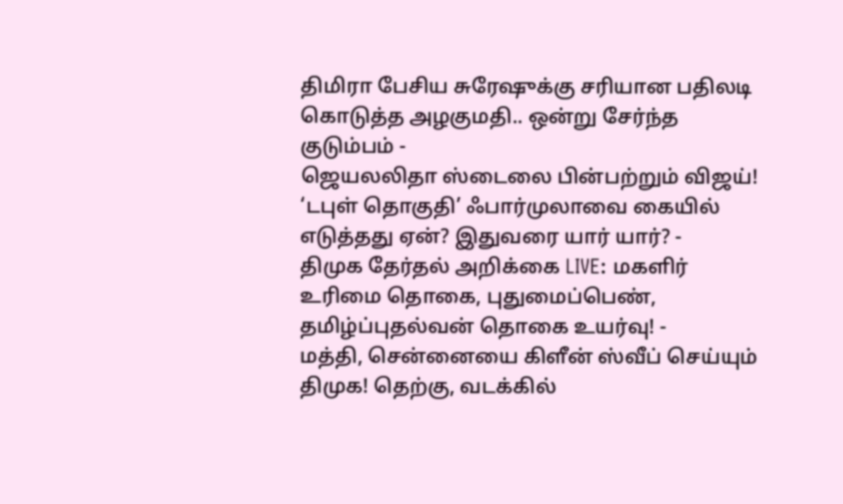திமிரா பேசிய சுரேஷுக்கு சரியான பதிலடி கொடுத்த அழகுமதி.. ஒன்று சேர்ந்த குடும்பம் -
ஜெயலலிதா ஸ்டைலை பின்பற்றும் விஜய்! ‘டபுள் தொகுதி’ ஃபார்முலாவை கையில் எடுத்தது ஏன்? இதுவரை யார் யார்? -
திமுக தேர்தல் அறிக்கை LIVE: மகளிர் உரிமை தொகை, புதுமைப்பெண், தமிழ்ப்புதல்வன் தொகை உயர்வு! -
மத்தி, சென்னையை கிளீன் ஸ்வீப் செய்யும் திமுக! தெற்கு, வடக்கில்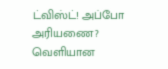ட்விஸ்ட்! அப்போ அரியணை? வெளியான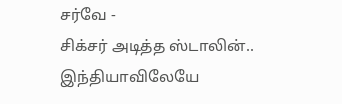சர்வே -
சிக்சர் அடித்த ஸ்டாலின்.. இந்தியாவிலேயே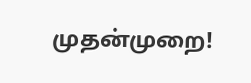முதன்முறை!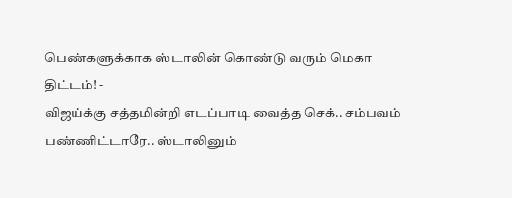பெண்களுக்காக ஸ்டாலின் கொண்டு வரும் மெகா திட்டம்! -
விஜய்க்கு சத்தமின்றி எடப்பாடி வைத்த செக்.. சம்பவம் பண்ணிட்டாரே.. ஸ்டாலினும்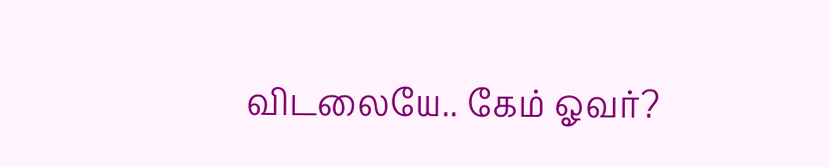விடலையே.. கேம் ஓவர்?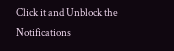Click it and Unblock the Notifications